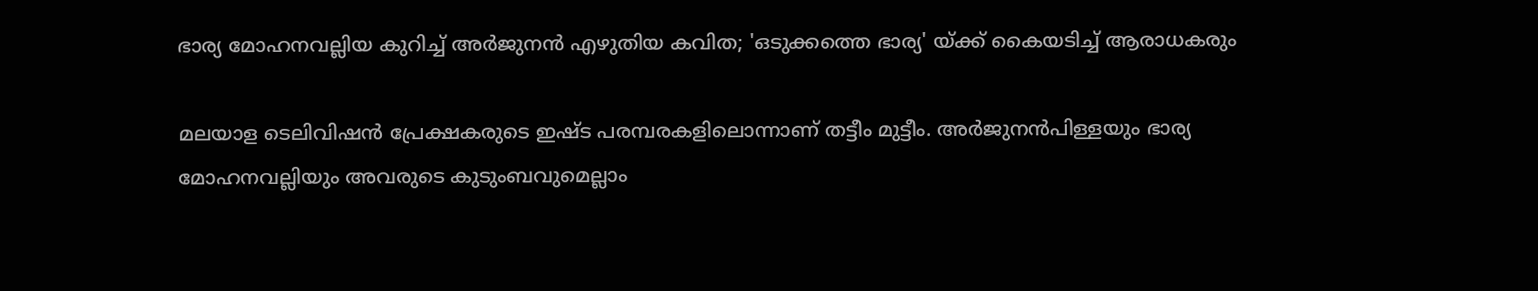ഭാര്യ മോഹനവല്ലിയ കുറിച്ച് അര്‍ജുനന്‍ എഴുതിയ കവിത; 'ഒടുക്കത്തെ ഭാര്യ' യ്ക്ക് കൈയടിച്ച് ആരാധകരും

മലയാള ടെലിവിഷന്‍ പ്രേക്ഷകരുടെ ഇഷ്ട പരമ്പരകളിലൊന്നാണ് തട്ടീം മുട്ടീം. അര്‍ജുനന്‍പിള്ളയും ഭാര്യ മോഹനവല്ലിയും അവരുടെ കുടുംബവുമെല്ലാം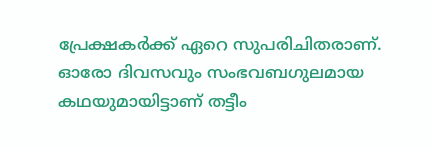പ്രേക്ഷകര്‍ക്ക് ഏറെ സുപരിചിതരാണ്. ഓരോ ദിവസവും സംഭവബഗുലമായ കഥയുമായിട്ടാണ് തട്ടീം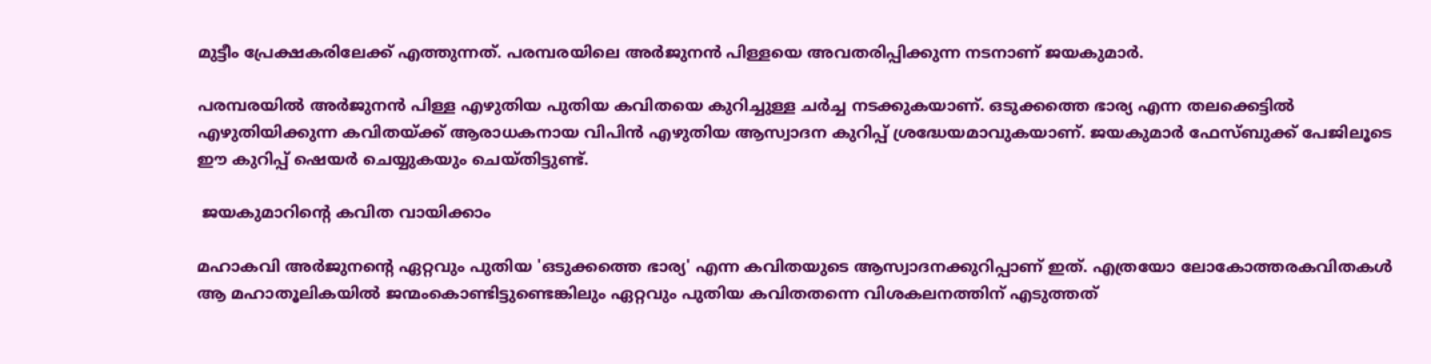മുട്ടീം പ്രേക്ഷകരിലേക്ക് എത്തുന്നത്. പരമ്പരയിലെ അര്‍ജുനന്‍ പിള്ളയെ അവതരിപ്പിക്കുന്ന നടനാണ് ജയകുമാര്‍.

പരമ്പരയില്‍ അര്‍ജുനന്‍ പിള്ള എഴുതിയ പുതിയ കവിതയെ കുറിച്ചുള്ള ചര്‍ച്ച നടക്കുകയാണ്. ഒടുക്കത്തെ ഭാര്യ എന്ന തലക്കെട്ടില്‍ എഴുതിയിക്കുന്ന കവിതയ്ക്ക് ആരാധകനായ വിപിന്‍ എഴുതിയ ആസ്വാദന കുറിപ്പ് ശ്രദ്ധേയമാവുകയാണ്. ജയകുമാര്‍ ഫേസ്ബുക്ക് പേജിലൂടെ ഈ കുറിപ്പ് ഷെയര്‍ ചെയ്യുകയും ചെയ്തിട്ടുണ്ട്.

 ജയകുമാറിന്റെ കവിത വായിക്കാം

മഹാകവി അര്‍ജുനന്റെ ഏറ്റവും പുതിയ 'ഒടുക്കത്തെ ഭാര്യ' എന്ന കവിതയുടെ ആസ്വാദനക്കുറിപ്പാണ് ഇത്. എത്രയോ ലോകോത്തരകവിതകള്‍ ആ മഹാതൂലികയില്‍ ജന്മംകൊണ്ടിട്ടുണ്ടെങ്കിലും ഏറ്റവും പുതിയ കവിതതന്നെ വിശകലനത്തിന് എടുത്തത്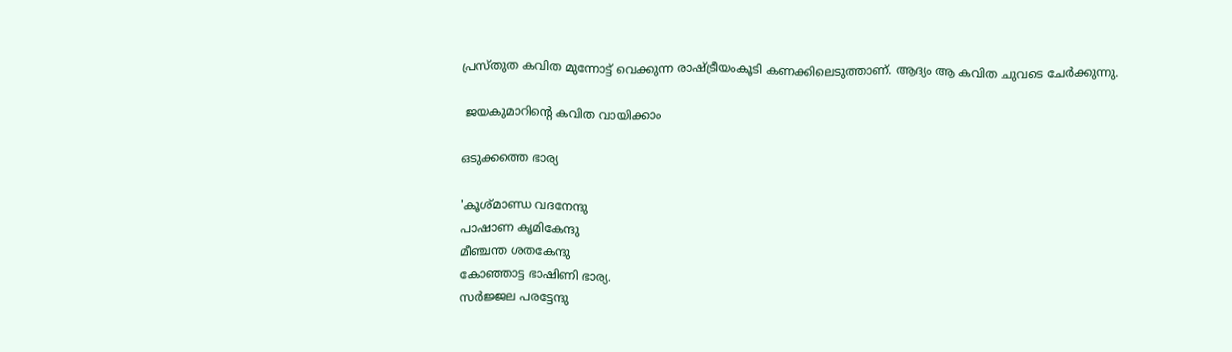പ്രസ്തുത കവിത മുന്നോട്ട് വെക്കുന്ന രാഷ്ട്രീയംകൂടി കണക്കിലെടുത്താണ്. ആദ്യം ആ കവിത ചുവടെ ചേര്‍ക്കുന്നു.

 ജയകുമാറിന്റെ കവിത വായിക്കാം

ഒടുക്കത്തെ ഭാര്യ

'കൂശ്മാണ്ഡ വദനേന്ദു
പാഷാണ കൃമികേന്ദു
മീഞ്ചന്ത ശതകേന്ദു
കോഞ്ഞാട്ട ഭാഷിണി ഭാര്യ.
സര്‍ജ്ജല പരട്ടേന്ദു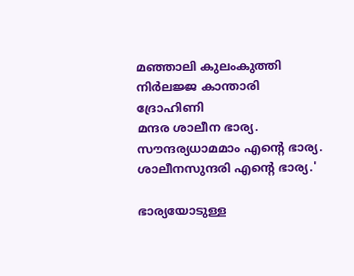മഞ്ഞാലി കുലംകുത്തി
നിര്‍ലജ്ജ കാന്താരി ദ്രോഹിണി
മന്ദര ശാലീന ഭാര്യ.
സൗന്ദര്യധാമമാം എന്റെ ഭാര്യ.
ശാലീനസുന്ദരി എന്റെ ഭാര്യ.'

ഭാര്യയോടുള്ള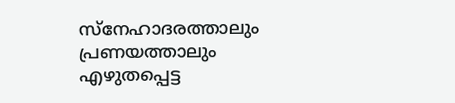സ്‌നേഹാദരത്താലും പ്രണയത്താലും എഴുതപ്പെട്ട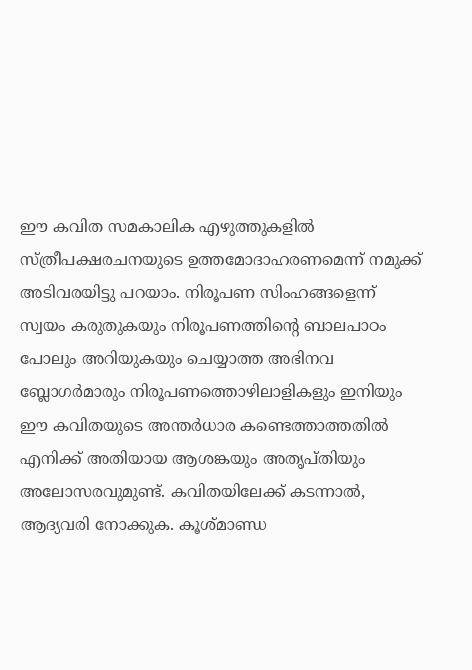ഈ കവിത സമകാലിക എഴുത്തുകളില്‍ സ്ത്രീപക്ഷരചനയുടെ ഉത്തമോദാഹരണമെന്ന് നമുക്ക് അടിവരയിട്ടു പറയാം. നിരൂപണ സിംഹങ്ങളെന്ന് സ്വയം കരുതുകയും നിരൂപണത്തിന്റെ ബാലപാഠം പോലും അറിയുകയും ചെയ്യാത്ത അഭിനവ ബ്ലോഗര്‍മാരും നിരൂപണത്തൊഴിലാളികളും ഇനിയും ഈ കവിതയുടെ അന്തര്‍ധാര കണ്ടെത്താത്തതില്‍ എനിക്ക് അതിയായ ആശങ്കയും അതൃപ്തിയും അലോസരവുമുണ്ട്. കവിതയിലേക്ക് കടന്നാല്‍, ആദ്യവരി നോക്കുക. കൂശ്മാണ്ഡ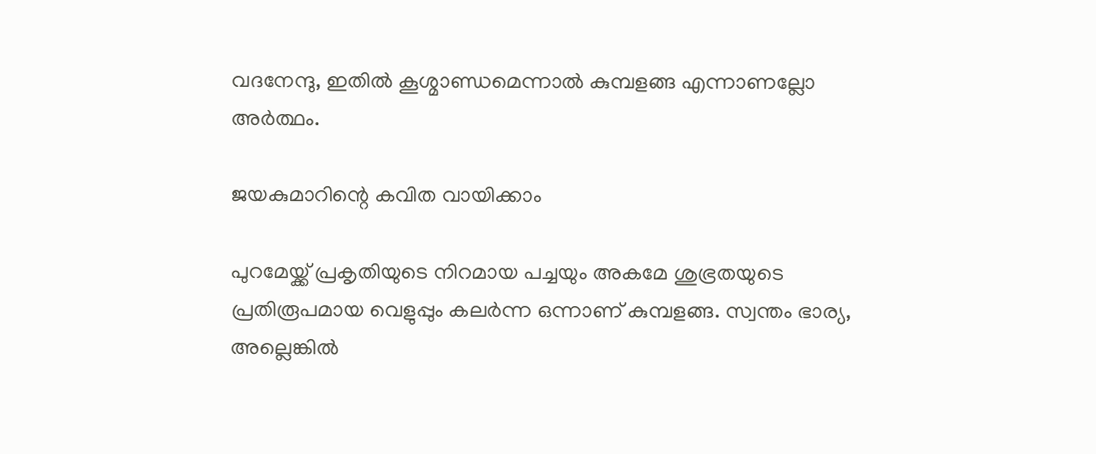വദനേന്ദു, ഇതില്‍ കൂശ്മാണ്ഡമെന്നാല്‍ കുമ്പളങ്ങ എന്നാണല്ലോ അര്‍ത്ഥം.

ജയകുമാറിന്റെ കവിത വായിക്കാം

പുറമേയ്ക്ക് പ്രകൃതിയുടെ നിറമായ പച്ചയും അകമേ ശുഭ്രതയുടെ പ്രതിരൂപമായ വെളുപ്പും കലര്‍ന്ന ഒന്നാണ് കുമ്പളങ്ങ. സ്വന്തം ഭാര്യ, അല്ലെങ്കില്‍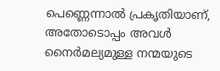പെണ്ണെന്നാല്‍ പ്രകൃതിയാണ്, അതോടൊപ്പം അവള്‍ നൈര്‍മല്യമുള്ള നന്മയുടെ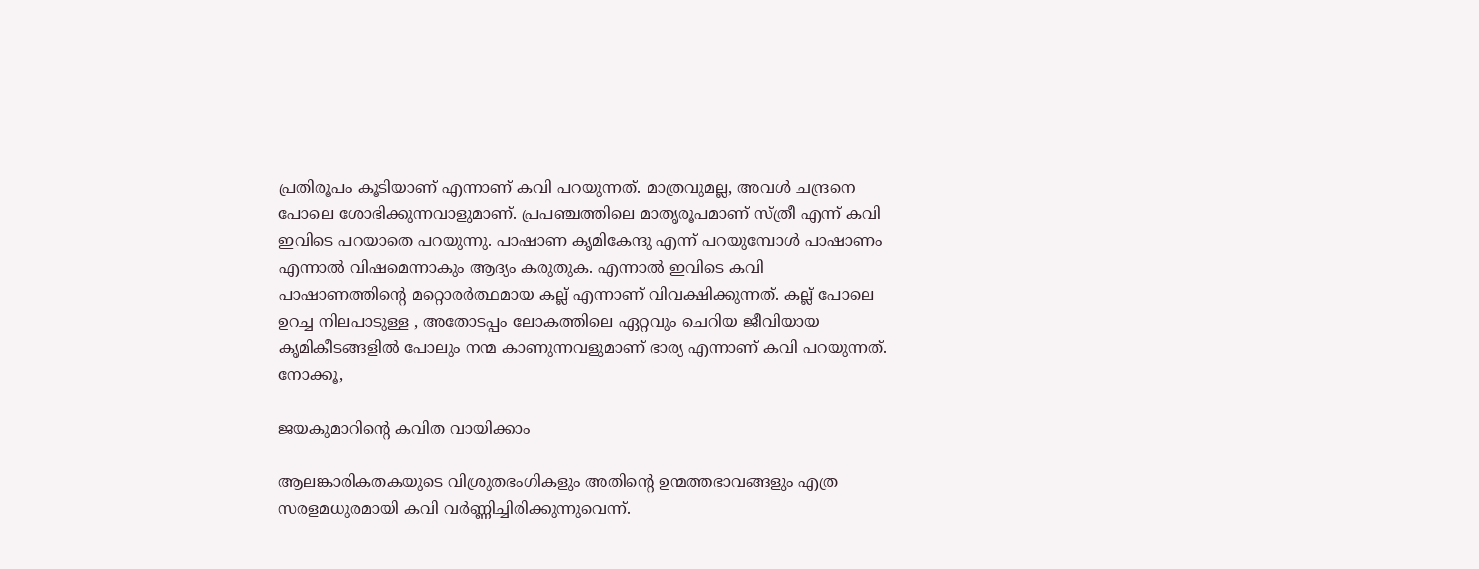പ്രതിരൂപം കൂടിയാണ് എന്നാണ് കവി പറയുന്നത്. മാത്രവുമല്ല, അവള്‍ ചന്ദ്രനെ പോലെ ശോഭിക്കുന്നവാളുമാണ്. പ്രപഞ്ചത്തിലെ മാതൃരൂപമാണ് സ്ത്രീ എന്ന് കവി ഇവിടെ പറയാതെ പറയുന്നു. പാഷാണ കൃമികേന്ദു എന്ന് പറയുമ്പോള്‍ പാഷാണം എന്നാല്‍ വിഷമെന്നാകും ആദ്യം കരുതുക. എന്നാല്‍ ഇവിടെ കവി പാഷാണത്തിന്റെ മറ്റൊരര്‍ത്ഥമായ കല്ല് എന്നാണ് വിവക്ഷിക്കുന്നത്. കല്ല് പോലെ ഉറച്ച നിലപാടുള്ള , അതോടപ്പം ലോകത്തിലെ ഏറ്റവും ചെറിയ ജീവിയായ കൃമികീടങ്ങളില്‍ പോലും നന്മ കാണുന്നവളുമാണ് ഭാര്യ എന്നാണ് കവി പറയുന്നത്. നോക്കൂ,

ജയകുമാറിന്റെ കവിത വായിക്കാം

ആലങ്കാരികതകയുടെ വിശ്രുതഭംഗികളും അതിന്റെ ഉന്മത്തഭാവങ്ങളും എത്ര സരളമധുരമായി കവി വര്‍ണ്ണിച്ചിരിക്കുന്നുവെന്ന്.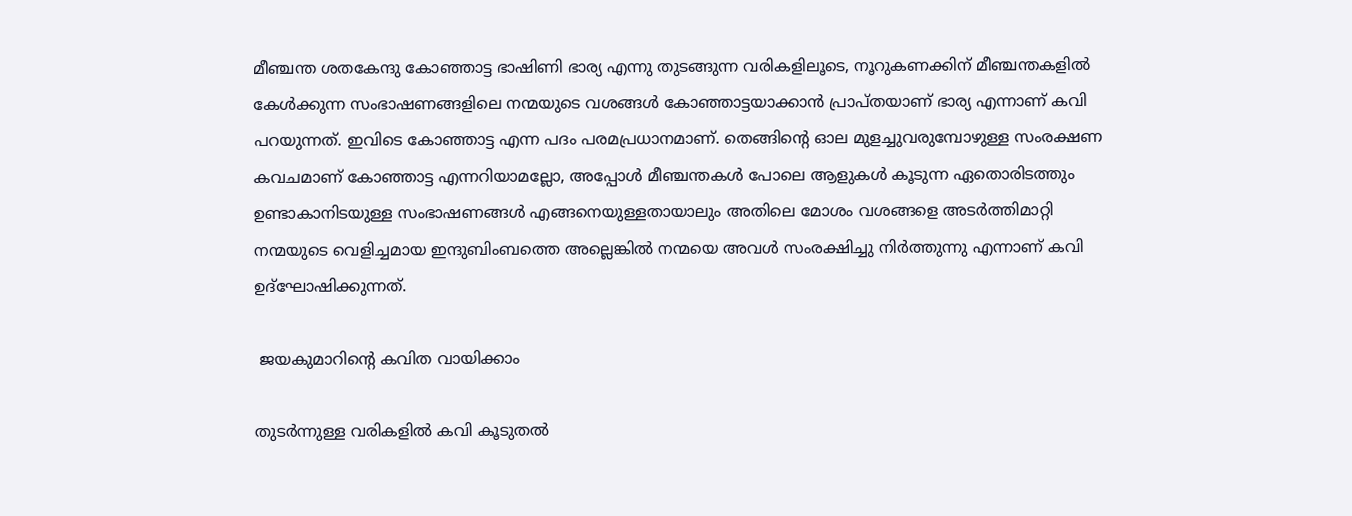മീഞ്ചന്ത ശതകേന്ദു കോഞ്ഞാട്ട ഭാഷിണി ഭാര്യ എന്നു തുടങ്ങുന്ന വരികളിലൂടെ, നൂറുകണക്കിന് മീഞ്ചന്തകളില്‍ കേള്‍ക്കുന്ന സംഭാഷണങ്ങളിലെ നന്മയുടെ വശങ്ങള്‍ കോഞ്ഞാട്ടയാക്കാന്‍ പ്രാപ്തയാണ് ഭാര്യ എന്നാണ് കവി പറയുന്നത്. ഇവിടെ കോഞ്ഞാട്ട എന്ന പദം പരമപ്രധാനമാണ്. തെങ്ങിന്റെ ഓല മുളച്ചുവരുമ്പോഴുള്ള സംരക്ഷണ കവചമാണ് കോഞ്ഞാട്ട എന്നറിയാമല്ലോ, അപ്പോള്‍ മീഞ്ചന്തകള്‍ പോലെ ആളുകള്‍ കൂടുന്ന ഏതൊരിടത്തും ഉണ്ടാകാനിടയുള്ള സംഭാഷണങ്ങള്‍ എങ്ങനെയുള്ളതായാലും അതിലെ മോശം വശങ്ങളെ അടര്‍ത്തിമാറ്റി നന്മയുടെ വെളിച്ചമായ ഇന്ദുബിംബത്തെ അല്ലെങ്കില്‍ നന്മയെ അവള്‍ സംരക്ഷിച്ചു നിര്‍ത്തുന്നു എന്നാണ് കവി ഉദ്‌ഘോഷിക്കുന്നത്.

 ജയകുമാറിന്റെ കവിത വായിക്കാം

തുടര്‍ന്നുള്ള വരികളില്‍ കവി കൂടുതല്‍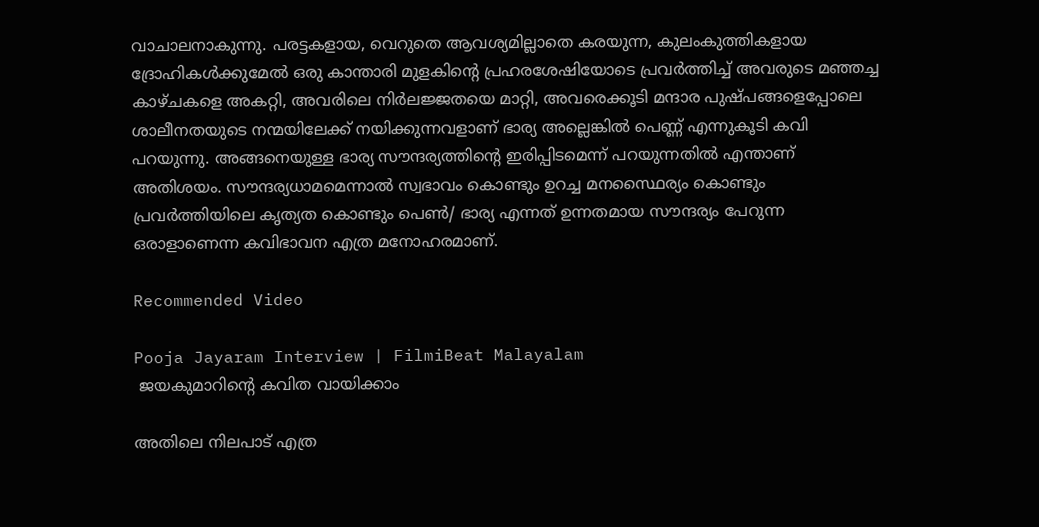വാചാലനാകുന്നു. പരട്ടകളായ, വെറുതെ ആവശ്യമില്ലാതെ കരയുന്ന, കുലംകുത്തികളായ ദ്രോഹികള്‍ക്കുമേല്‍ ഒരു കാന്താരി മുളകിന്റെ പ്രഹരശേഷിയോടെ പ്രവര്‍ത്തിച്ച് അവരുടെ മഞ്ഞച്ച കാഴ്ചകളെ അകറ്റി, അവരിലെ നിര്‍ലജ്ജതയെ മാറ്റി, അവരെക്കൂടി മന്ദാര പുഷ്പങ്ങളെപ്പോലെ ശാലീനതയുടെ നന്മയിലേക്ക് നയിക്കുന്നവളാണ് ഭാര്യ അല്ലെങ്കില്‍ പെണ്ണ് എന്നുകൂടി കവി പറയുന്നു. അങ്ങനെയുള്ള ഭാര്യ സൗന്ദര്യത്തിന്റെ ഇരിപ്പിടമെന്ന് പറയുന്നതില്‍ എന്താണ് അതിശയം. സൗന്ദര്യധാമമെന്നാല്‍ സ്വഭാവം കൊണ്ടും ഉറച്ച മനസ്ഥൈര്യം കൊണ്ടും പ്രവര്‍ത്തിയിലെ കൃത്യത കൊണ്ടും പെണ്‍/ ഭാര്യ എന്നത് ഉന്നതമായ സൗന്ദര്യം പേറുന്ന ഒരാളാണെന്ന കവിഭാവന എത്ര മനോഹരമാണ്.

Recommended Video

Pooja Jayaram Interview | FilmiBeat Malayalam
 ജയകുമാറിന്റെ കവിത വായിക്കാം

അതിലെ നിലപാട് എത്ര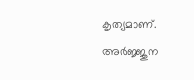കൃത്യമാണ്. അര്‍ജ്ജുന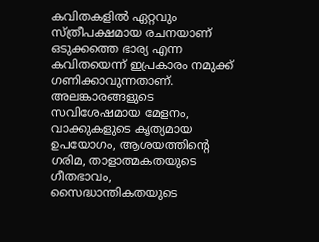കവിതകളില്‍ ഏറ്റവും സ്ത്രീപക്ഷമായ രചനയാണ് ഒടുക്കത്തെ ഭാര്യ എന്ന കവിതയെന്ന് ഇപ്രകാരം നമുക്ക് ഗണിക്കാവുന്നതാണ്. അലങ്കാരങ്ങളുടെ സവിശേഷമായ മേളനം, വാക്കുകളുടെ കൃത്യമായ ഉപയോഗം, ആശയത്തിന്റെ ഗരിമ, താളാത്മകതയുടെ ഗീതഭാവം, സൈദ്ധാന്തികതയുടെ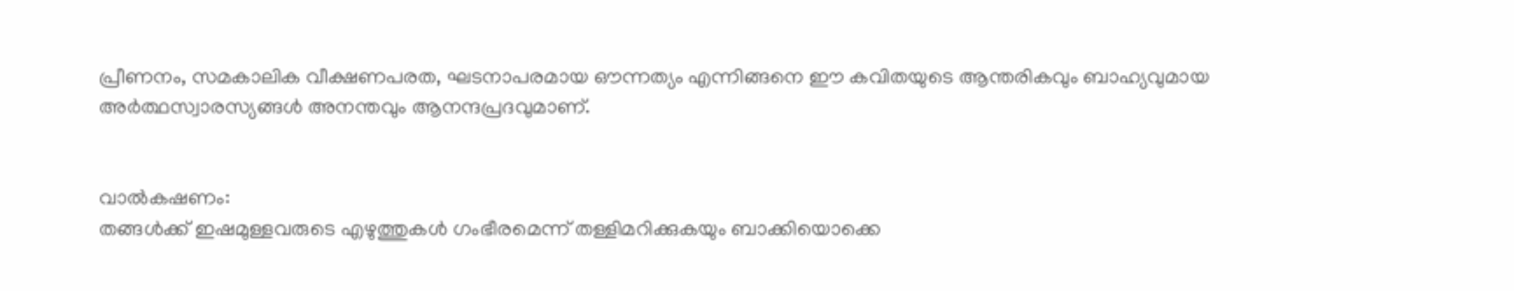പ്രീണനം, സമകാലിക വീക്ഷണപരത, ഘടനാപരമായ ഔന്നത്യം എന്നിങ്ങനെ ഈ കവിതയുടെ ആന്തരികവും ബാഹ്യവുമായ അര്‍ത്ഥസ്വാരസ്യങ്ങള്‍ അനന്തവും ആനന്ദപ്രദവുമാണ്.


വാല്‍കഷണം:
തങ്ങള്‍ക്ക് ഇഷമുള്ളവരുടെ എഴുത്തുകള്‍ ഗംഭീരമെന്ന് തള്ളിമറിക്കുകയും ബാക്കിയൊക്കെ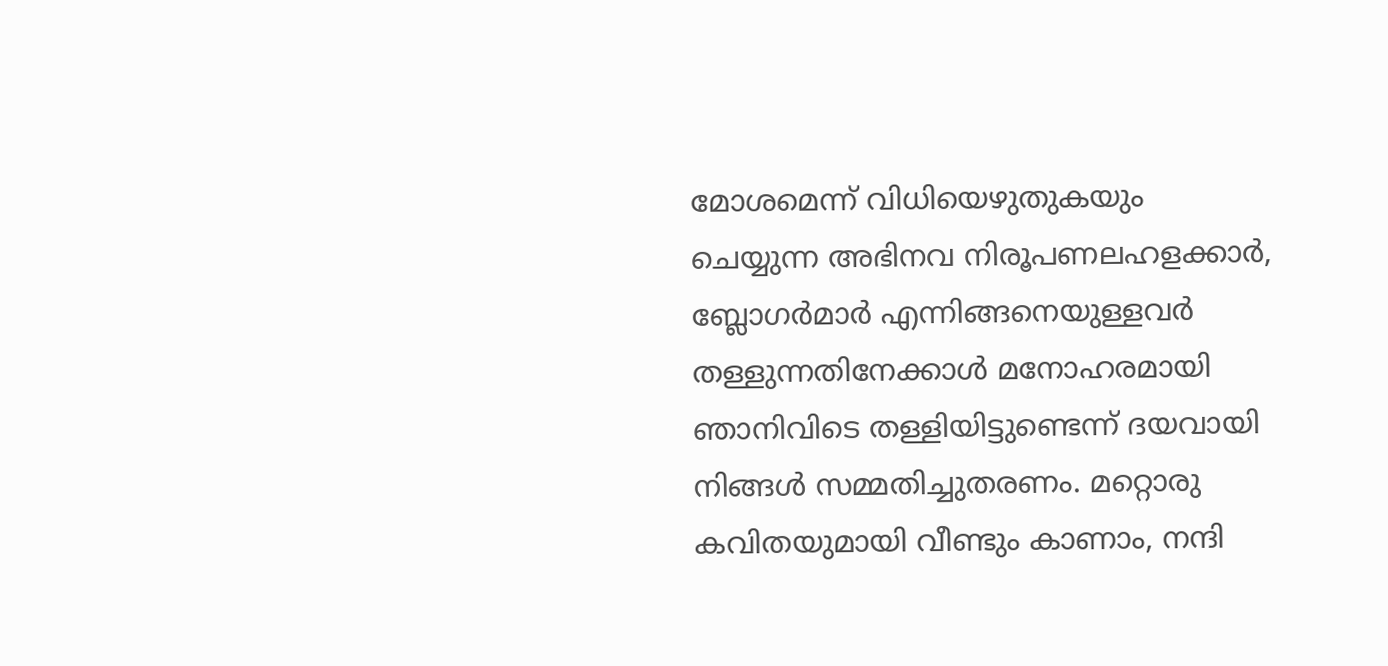മോശമെന്ന് വിധിയെഴുതുകയും ചെയ്യുന്ന അഭിനവ നിരൂപണലഹളക്കാര്‍, ബ്ലോഗര്‍മാര്‍ എന്നിങ്ങനെയുള്ളവര്‍ തള്ളുന്നതിനേക്കാള്‍ മനോഹരമായി ഞാനിവിടെ തള്ളിയിട്ടുണ്ടെന്ന് ദയവായി നിങ്ങള്‍ സമ്മതിച്ചുതരണം. മറ്റൊരു കവിതയുമായി വീണ്ടും കാണാം, നന്ദി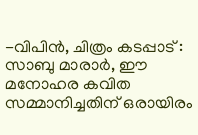-വിപിന്‍, ചിത്രം കടപ്പാട് : സാബു മാരാര്‍, ഈ മനോഹര കവിത സമ്മാനിച്ചതിന് ഒരായിരം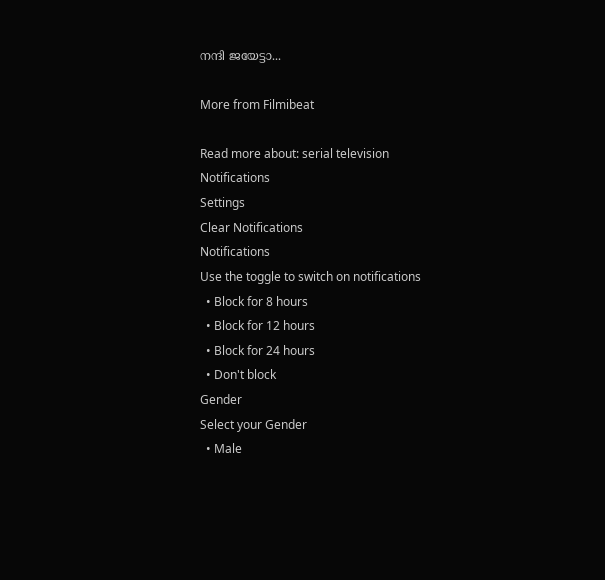നന്ദി ജയേട്ടാ...

More from Filmibeat

Read more about: serial television
Notifications
Settings
Clear Notifications
Notifications
Use the toggle to switch on notifications
  • Block for 8 hours
  • Block for 12 hours
  • Block for 24 hours
  • Don't block
Gender
Select your Gender
  • Male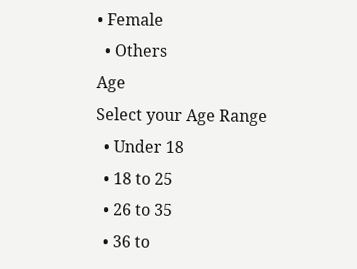• Female
  • Others
Age
Select your Age Range
  • Under 18
  • 18 to 25
  • 26 to 35
  • 36 to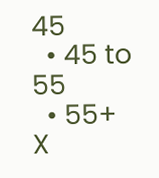45
  • 45 to 55
  • 55+
X